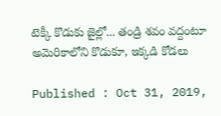టెక్కీ కొడుకు జైల్లో... తండ్రి శవం వద్దంటూ అమెరికాలోని కొడుకూ, ఇక్కడి కోడలు

Published : Oct 31, 2019,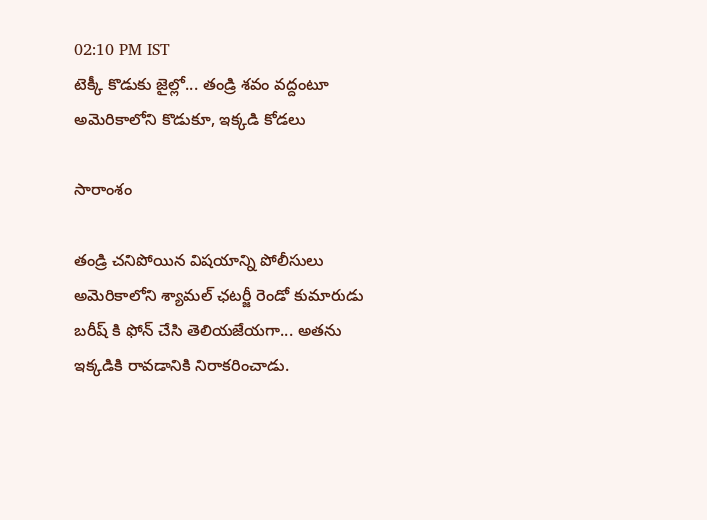02:10 PM IST
టెక్కీ కొడుకు జైల్లో... తండ్రి శవం వద్దంటూ అమెరికాలోని కొడుకూ, ఇక్కడి కోడలు

సారాంశం

తండ్రి చనిపోయిన విషయాన్ని పోలీసులు అమెరికాలోని శ్యామల్ ఛటర్జీ రెండో కుమారుడు బరీష్ కి ఫోన్ చేసి తెలియజేయగా... అతను ఇక్కడికి రావడానికి నిరాకరించాడు.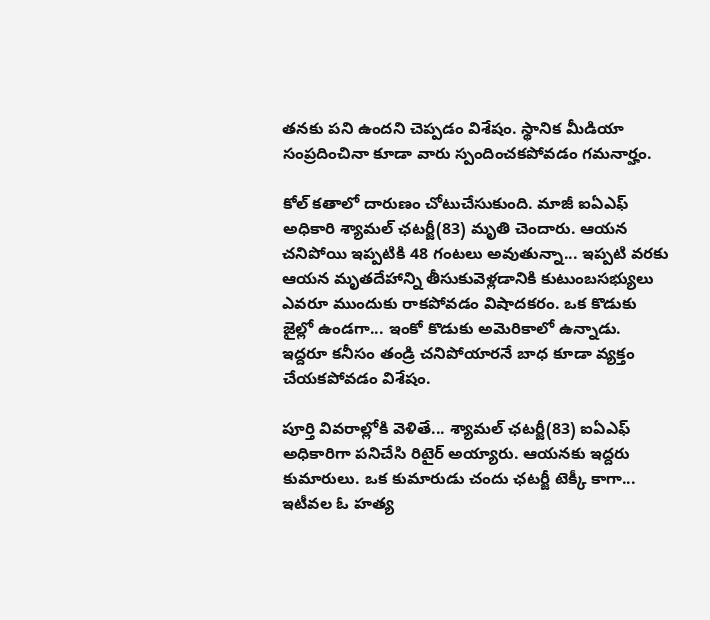తనకు పని ఉందని చెప్పడం విశేషం. స్థానిక మీడియా సంప్రదించినా కూడా వారు స్పందించకపోవడం గమనార్హం.

కోల్ కతాలో దారుణం చోటుచేసుకుంది. మాజీ ఐఏఎఫ్ అధికారి శ్యామల్ ఛటర్జీ(83) మృతి చెందారు. ఆయన చనిపోయి ఇప్పటికి 48 గంటలు అవుతున్నా... ఇప్పటి వరకు ఆయన మృతదేహాన్ని తీసుకువెళ్లడానికి కుటుంబసభ్యులు ఎవరూ ముందుకు రాకపోవడం విషాదకరం. ఒక కొడుకు జైల్లో ఉండగా... ఇంకో కొడుకు అమెరికాలో ఉన్నాడు. ఇద్దరూ కనీసం తండ్రి చనిపోయారనే బాధ కూడా వ్యక్తం చేయకపోవడం విశేషం.

పూర్తి వివరాల్లోకి వెళితే... శ్యామల్ ఛటర్జీ(83) ఐఏఎఫ్ అధికారిగా పనిచేసి రిటైర్ అయ్యారు. ఆయనకు ఇద్దరు  కుమారులు. ఒక కుమారుడు చందు ఛటర్జీ టెక్కీ కాగా... ఇటీవల ఓ హత్య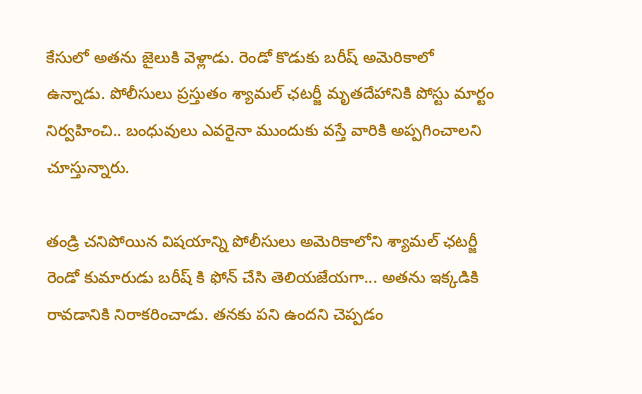కేసులో అతను జైలుకి వెళ్లాడు. రెండో కొడుకు బరీష్ అమెరికాలో ఉన్నాడు. పోలీసులు ప్రస్తుతం శ్యామల్ ఛటర్జీ మృతదేహానికి పోస్టు మార్టం నిర్వహించి.. బంధువులు ఎవరైనా ముందుకు వస్తే వారికి అప్పగించాలని చూస్తున్నారు.

తండ్రి చనిపోయిన విషయాన్ని పోలీసులు అమెరికాలోని శ్యామల్ ఛటర్జీ రెండో కుమారుడు బరీష్ కి ఫోన్ చేసి తెలియజేయగా... అతను ఇక్కడికి రావడానికి నిరాకరించాడు. తనకు పని ఉందని చెప్పడం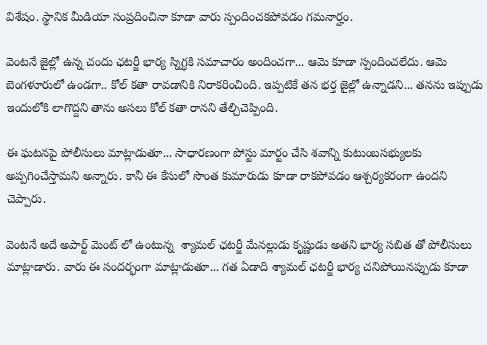విశేషం. స్థానిక మీడియా సంప్రదించినా కూడా వారు స్పందించకపోవడం గమనార్హం.

వెంటనే జైల్లో ఉన్న చందు ఛటర్జీ భార్య స్నిగ్ధకి సమాచారం అందించగా... ఆమె కూడా స్పందించలేదు. ఆమె బెంగళూరులో ఉండగా.. కోల్ కతా రావడానికి నిరాకరించింది. ఇప్పటికే తన భర్త జైల్లో ఉన్నాడని... తనను ఇప్పుడు ఇందులోకి లాగొద్దని తాను అసలు కోల్ కతా రానని తేల్చిచెప్పింది.

ఈ ఘటనపై పోలీసులు మాట్లాడుతూ... సాధారణంగా పోస్టు మార్టం చేసి శవాన్ని కుటుంబసభ్యులకు అప్పగించేస్తామని అన్నారు. కానీ ఈ కేసులో సొంత కుమారుడు కూడా రాకపోవడం ఆశ్చర్యకరంగా ఉందని చెప్పారు.

వెంటనే అదే అపార్ట్ మెంట్ లో ఉంటున్న  శ్యామల్ ఛటర్జీ మేనల్లుడు కృష్ణుడు అతని భార్య సబిత తో పోలీసులు మాట్లాడారు. వారు ఈ సందర్భంగా మాట్లాడుతూ... గత ఏడాది శ్యామల్ ఛటర్జీ భార్య చనిపోయినప్పుడు కూడా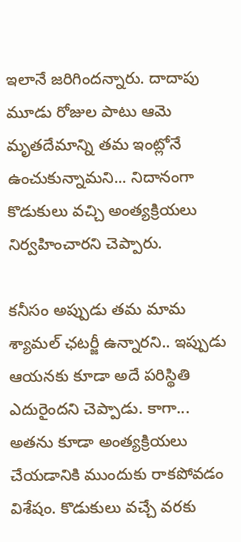ఇలానే జరిగిందన్నారు. దాదాపు మూడు రోజుల పాటు ఆమె మృతదేమాన్ని తమ ఇంట్లోనే ఉంచుకున్నామని... నిదానంగా కొడుకులు వచ్చి అంత్యక్రియలు నిర్వహించారని చెప్పారు.

కనీసం అప్పుడు తమ మామ శ్యామల్ ఛటర్జీ ఉన్నారని.. ఇప్పుడు ఆయనకు కూడా అదే పరిస్థితి ఎదురైందని చెప్పాడు. కాగా... అతను కూడా అంత్యక్రియలు చేయడానికి ముందుకు రాకపోవడం విశేషం. కొడుకులు వచ్చే వరకు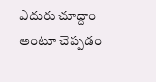ఎదురు చూద్దాం అంటూ చెప్పడం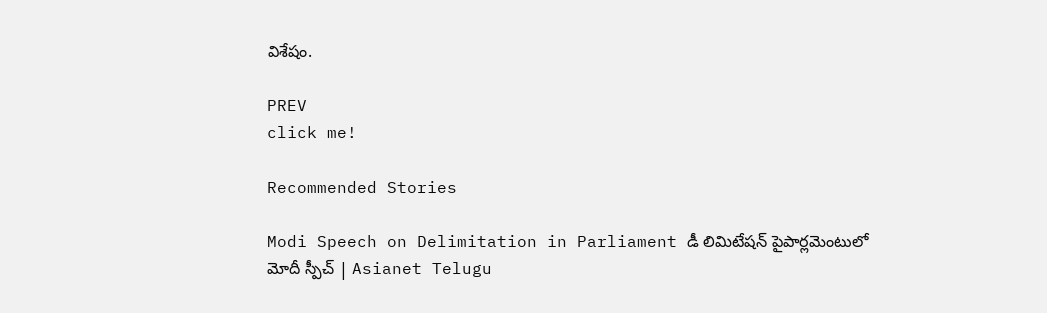విశేషం.

PREV
click me!

Recommended Stories

Modi Speech on Delimitation in Parliament డీ లిమిటేషన్ పైపార్లమెంటులో మోదీ స్పీచ్ | Asianet Telugu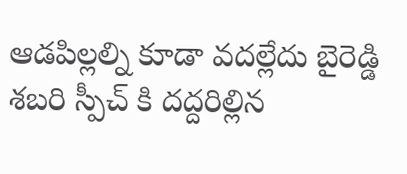ఆడపిల్లల్ని కూడా వదల్లేదు బైరెడ్డి శబరి స్పీచ్ కి దద్దరిల్లిన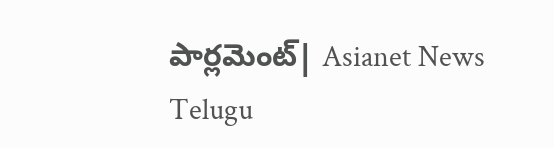పార్లమెంట్| Asianet News Telugu